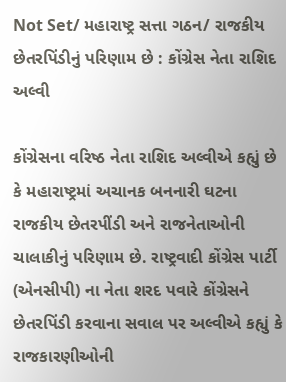Not Set/ મહારાષ્ટ્ર સત્તા ગઠન/ રાજકીય છેતરપિંડીનું પરિણામ છે : કોંગ્રેસ નેતા રાશિદ અલ્વી

કોંગ્રેસના વરિષ્ઠ નેતા રાશિદ અલ્વીએ કહ્યું છે કે મહારાષ્ટ્રમાં અચાનક બનનારી ઘટના રાજકીય છેતરપીંડી અને રાજનેતાઓની ચાલાકીનું પરિણામ છે. રાષ્ટ્રવાદી કોંગ્રેસ પાર્ટી (એનસીપી) ના નેતા શરદ પવારે કોંગ્રેસને છેતરપિંડી કરવાના સવાલ પર અલ્વીએ કહ્યું કે રાજકારણીઓની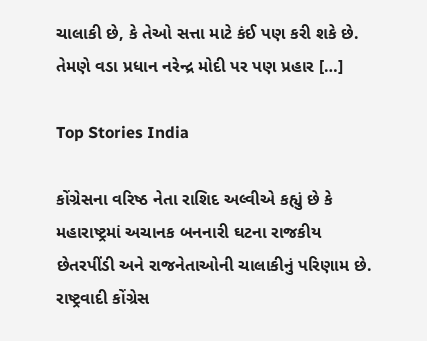ચાલાકી છે, કે તેઓ સત્તા માટે કંઈ પણ કરી શકે છે. તેમણે વડા પ્રધાન નરેન્દ્ર મોદી પર પણ પ્રહાર […]

Top Stories India

કોંગ્રેસના વરિષ્ઠ નેતા રાશિદ અલ્વીએ કહ્યું છે કે મહારાષ્ટ્રમાં અચાનક બનનારી ઘટના રાજકીય છેતરપીંડી અને રાજનેતાઓની ચાલાકીનું પરિણામ છે. રાષ્ટ્રવાદી કોંગ્રેસ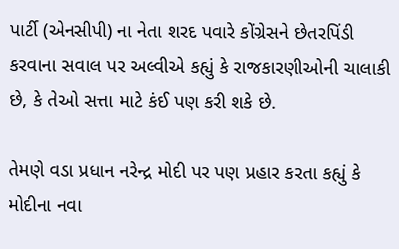પાર્ટી (એનસીપી) ના નેતા શરદ પવારે કોંગ્રેસને છેતરપિંડી કરવાના સવાલ પર અલ્વીએ કહ્યું કે રાજકારણીઓની ચાલાકી છે, કે તેઓ સત્તા માટે કંઈ પણ કરી શકે છે.

તેમણે વડા પ્રધાન નરેન્દ્ર મોદી પર પણ પ્રહાર કરતા કહ્યું કે મોદીના નવા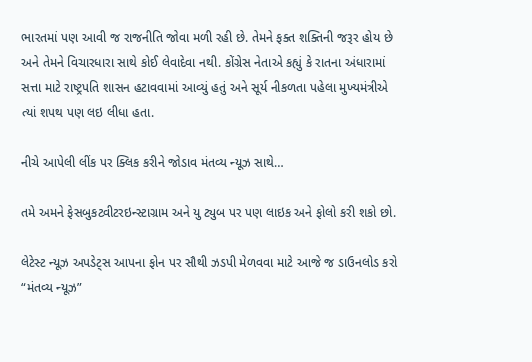ભારતમાં પણ આવી જ રાજનીતિ જોવા મળી રહી છે. તેમને ફક્ત શક્તિની જરૂર હોય છે અને તેમને વિચારધારા સાથે કોઈ લેવાદેવા નથી. કોંગ્રેસ નેતાએ કહ્યું કે રાતના અંધારામાં સત્તા માટે રાષ્ટ્રપતિ શાસન હટાવવામાં આવ્યું હતું અને સૂર્ય નીકળતા પહેલા મુખ્યમંત્રીએ ત્યાં શપથ પણ લઇ લીધા હતા.

નીચે આપેલી લીંક પર ક્લિક કરીને જોડાવ મંતવ્ય ન્યૂઝ સાથે…

તમે અમને ફેસબુકટ્વીટરઇન્સ્ટાગ્રામ અને યુ ટ્યુબ પર પણ લાઇક અને ફોલો કરી શકો છો.

લેટેસ્ટ ન્યૂઝ અપડેટ્સ આપના ફોન પર સૌથી ઝડપી મેળવવા માટે આજે જ ડાઉનલોડ કરો “મંતવ્ય ન્યૂઝ”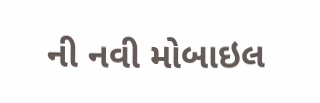ની નવી મોબાઇલ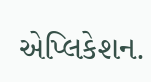એપ્લિકેશન.